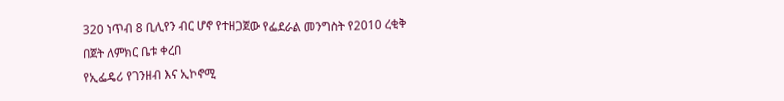320 ነጥብ 8 ቢሊየን ብር ሆኖ የተዘጋጀው የፌደራል መንግስት የ2010 ረቂቅ በጀት ለምክር ቤቱ ቀረበ
የኢፌዴሪ የገንዘብ እና ኢኮኖሚ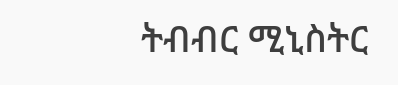ትብብር ሚኒስትር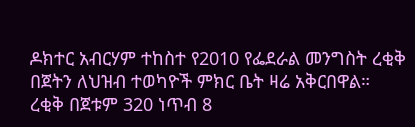ዶክተር አብርሃም ተከስተ የ2010 የፌደራል መንግስት ረቂቅ በጀትን ለህዝብ ተወካዮች ምክር ቤት ዛሬ አቅርበዋል።
ረቂቅ በጀቱም 320 ነጥብ 8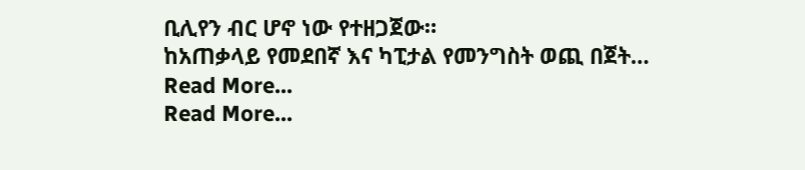ቢሊየን ብር ሆኖ ነው የተዘጋጀው።
ከአጠቃላይ የመደበኛ እና ካፒታል የመንግስት ወጪ በጀት…
Read More...
Read More...